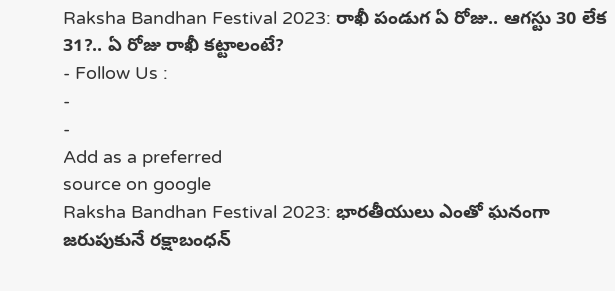Raksha Bandhan Festival 2023: రాఖీ పండుగ ఏ రోజు.. ఆగస్టు 30 లేక 31?.. ఏ రోజు రాఖీ కట్టాలంటే?
- Follow Us :
-
-
Add as a preferred
source on google
Raksha Bandhan Festival 2023: భారతీయులు ఎంతో ఘనంగా జరుపుకునే రక్షాబంధన్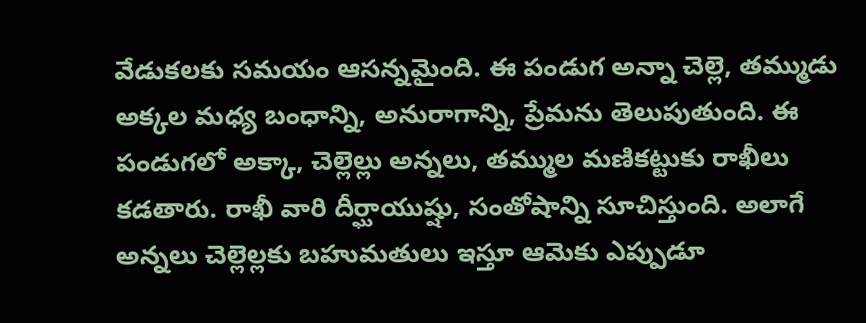వేడుకలకు సమయం ఆసన్నమైంది. ఈ పండుగ అన్నా చెల్లె, తమ్ముడు అక్కల మధ్య బంధాన్ని, అనురాగాన్ని, ప్రేమను తెలుపుతుంది. ఈ పండుగలో అక్కా, చెల్లెల్లు అన్నలు, తమ్ముల మణికట్టుకు రాఖీలు కడతారు. రాఖీ వారి దీర్ఘాయుష్షు, సంతోషాన్ని సూచిస్తుంది. అలాగే అన్నలు చెల్లెల్లకు బహుమతులు ఇస్తూ ఆమెకు ఎప్పుడూ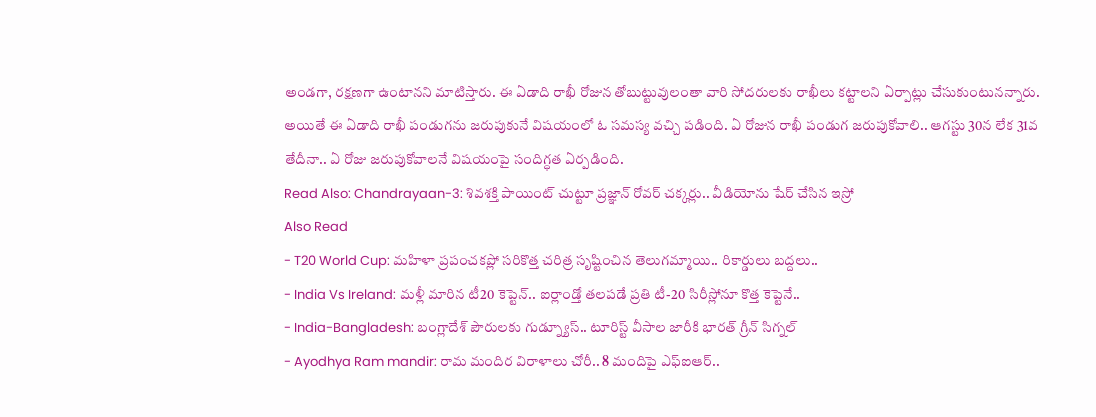అండగా, రక్షణగా ఉంటానని మాటిస్తారు. ఈ ఏడాది రాఖీ రోజున తోబుట్టువులంతా వారి సోదరులకు రాఖీలు కట్టాలని ఏర్పాట్లు చేసుకుంటునన్నారు. అయితే ఈ ఏడాది రాఖీ పండుగను జరుపుకునే విషయంలో ఓ సమస్య వచ్చి పడింది. ఏ రోజున రాఖీ పండుగ జరుపుకోవాలి.. ఆగస్టు 30న లేక 31వ తేదీనా.. ఏ రోజు జరుపుకోవాలనే విషయంపై సందిగ్ధత ఏర్పడింది.
Read Also: Chandrayaan-3: శివశక్తి పాయింట్ చుట్టూ ప్రజ్ఞాన్ రోవర్ చక్కర్లు.. వీడియోను షేర్ చేసిన ఇస్రో
Also Read
- T20 World Cup: మహిళా ప్రపంచకప్లో సరికొత్త చరిత్ర సృష్టించిన తెలుగమ్మాయి.. రికార్డులు బద్దలు..
- India Vs Ireland: మళ్లీ మారిన టీ20 కెప్టెన్.. ఐర్లాండ్తో తలపడే ప్రతి టీ-20 సిరీస్లోనూ కొత్త కెప్టెనే..
- India-Bangladesh: బంగ్లాదేశ్ పౌరులకు గుడ్న్యూస్.. టూరిస్ట్ వీసాల జారీకి భారత్ గ్రీన్ సిగ్నల్
- Ayodhya Ram mandir: రామ మందిర విరాళాలు చోరీ.. 8 మందిపై ఎఫ్ఐఆర్..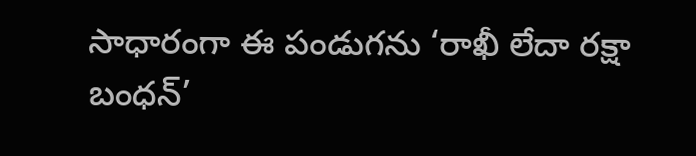సాధారంగా ఈ పండుగను ‘రాఖీ లేదా రక్షా బంధన్’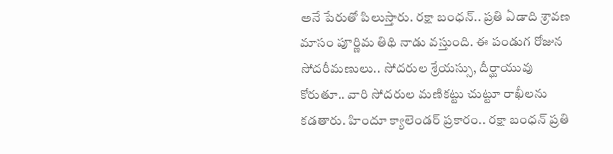అనే పేరుతో పిలుస్తారు. రక్షా బంధన్.. ప్రతి ఏడాది శ్రావణ మాసం పూర్ణిమ తిథి నాడు వస్తుంది. ఈ పండుగ రోజున సోదరీమణులు.. సోదరుల శ్రేయస్సు, దీర్ఘాయువు కోరుతూ.. వారి సోదరుల మణికట్టు చుట్టూ రాఖీలను కడతారు. హిందూ క్యాలెండర్ ప్రకారం.. రక్షా బంధన్ ప్రతి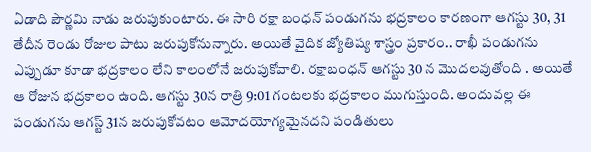ఏడాది పౌర్ణమి నాడు జరుపుకుంటారు. ఈ సారి రక్షా బంధన్ పండుగను భద్రకాలం కారణంగా ఆగస్టు 30, 31 తేదీన రెండు రోజుల పాటు జరుపుకోనున్నారు. అయితే వైదిక జ్యోతిష్య శాస్త్రం ప్రకారం.. రాఖీ పండుగను ఎప్పుడూ కూడా భద్రకాలం లేని కాలంలోనే జరుపుకోవాలి. రక్షాబంధన్ ఆగస్టు 30 న మొదలవుతోంది . అయితే ఆ రోజున భద్రకాలం ఉంది. ఆగస్టు 30న రాత్రి 9:01 గంటలకు భద్రకాలం ముగుస్తుంది. అందువల్ల ఈ పండుగను ఆగస్ట్ 31న జరుపుకోవటం ఆమోదయోగ్యమైనదని పండితులు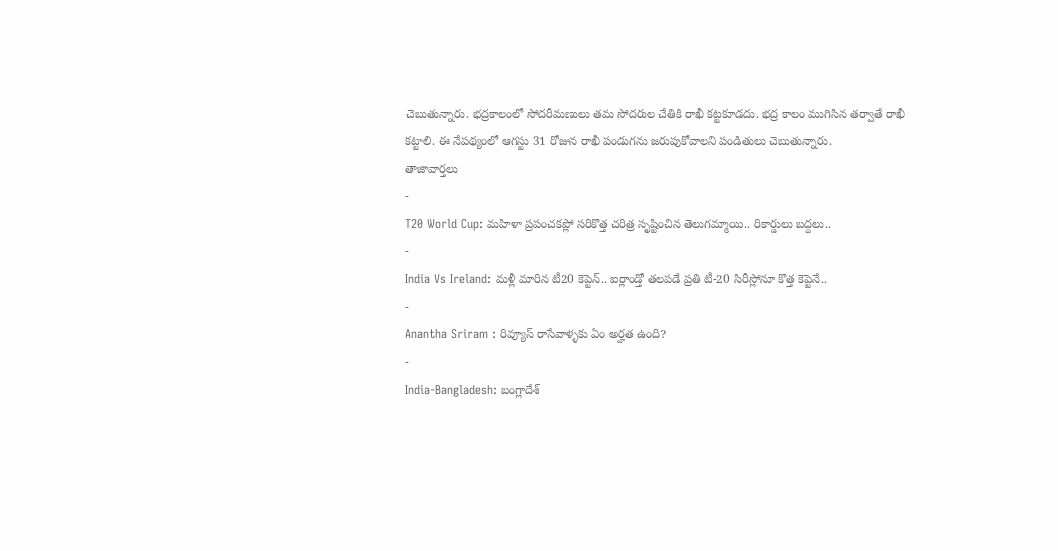చెబుతున్నారు. భద్రకాలంలో సోదరీమణులు తమ సోదరుల చేతికి రాఖీ కట్టకూడదు. భద్ర కాలం ముగిసిన తర్వాతే రాఖీ కట్టాలి. ఈ నేపథ్యంలో ఆగస్టు 31 రోజున రాఖీ పండుగను జరుపుకోవాలని పండితులు చెబుతున్నారు.
తాజావార్తలు
-
T20 World Cup: మహిళా ప్రపంచకప్లో సరికొత్త చరిత్ర సృష్టించిన తెలుగమ్మాయి.. రికార్డులు బద్దలు..
-
India Vs Ireland: మళ్లీ మారిన టీ20 కెప్టెన్.. ఐర్లాండ్తో తలపడే ప్రతి టీ-20 సిరీస్లోనూ కొత్త కెప్టెనే..
-
Anantha Sriram : రివ్యూస్ రాసేవాళ్ళకు ఏం అర్హత ఉంది?
-
India-Bangladesh: బంగ్లాదేశ్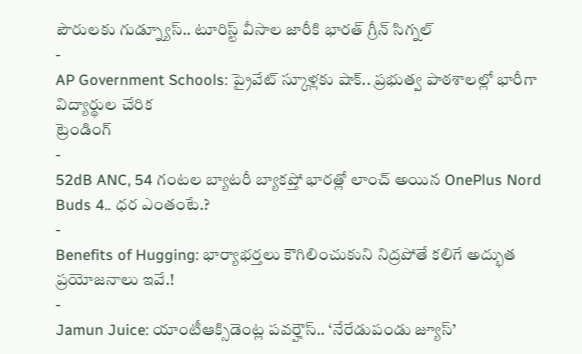పౌరులకు గుడ్న్యూస్.. టూరిస్ట్ వీసాల జారీకి భారత్ గ్రీన్ సిగ్నల్
-
AP Government Schools: ప్రైవేట్ స్కూళ్లకు షాక్.. ప్రభుత్వ పాఠశాలల్లో భారీగా విద్యార్థుల చేరిక
ట్రెండింగ్
-
52dB ANC, 54 గంటల బ్యాటరీ బ్యాకప్తో భారత్లో లాంచ్ అయిన OnePlus Nord Buds 4.. ధర ఎంతంటే.?
-
Benefits of Hugging: భార్యాభర్తలు కౌగిలించుకుని నిద్రపోతే కలిగే అద్భుత ప్రయోజనాలు ఇవే.!
-
Jamun Juice: యాంటీఆక్సిడెంట్ల పవర్హౌస్.. ‘నేరేడుపండు జ్యూస్’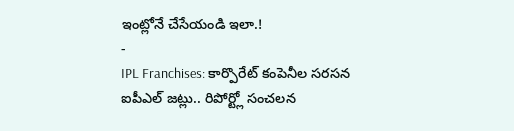ఇంట్లోనే చేసేయండి ఇలా.!
-
IPL Franchises: కార్పొరేట్ కంపెనీల సరసన ఐపీఎల్ జట్లు.. రిపోర్ట్లో సంచలన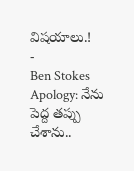విషయాలు.!
-
Ben Stokes Apology: నేను పెద్ద తప్పు చేశాను..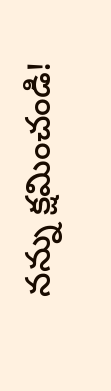నన్ను క్షమించండి!